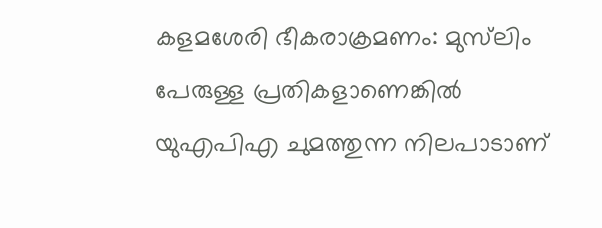കളമശേരി ഭീകരാക്രമണം: മുസ്‌ലിം പേരുള്ള പ്രതികളാണെങ്കിൽ യുഎപിഎ ചുമത്തുന്ന നിലപാടാണ്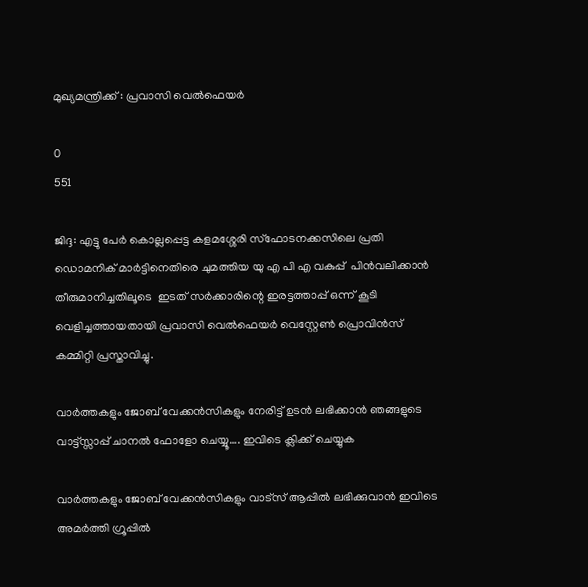മുഖ്യമന്ത്രിക്ക് : പ്രവാസി വെൽഫെയർ

0
551

ജിദ്ദ: എട്ടു പേർ കൊല്ലപ്പെട്ട കളമശ്ശേരി സ്ഫോടനക്കസിലെ പ്രതി ഡൊമനിക് മാർട്ടിനെതിരെ ചുമത്തിയ യു എ പി എ വകുപ്പ്  പിൻവലിക്കാൻ തീരുമാനിച്ചതിലൂടെ  ഇടത് സർക്കാരിന്റെ ഇരട്ടത്താപ്പ് ഒന്ന് കൂടി വെളിച്ചത്തായതായി പ്രവാസി വെൽഫെയർ വെസ്റ്റേൺ പ്രൊവിൻസ് കമ്മിറ്റി പ്രസ്താവിച്ചു.

വാർത്തകളും ജോബ് വേക്കൻസികളും നേരിട്ട് ഉടൻ ലഭിക്കാൻ ഞങ്ങളുടെ വാട്ട്സ്സാപ്പ് ചാനൽ ഫോളോ ചെയ്യൂ…. ഇവിടെ ക്ലിക്ക് ചെയ്യുക

വാർത്തകളും ജോബ് വേക്കൻസികളും വാട്സ് ആപ്പിൽ ലഭിക്കുവാൻ ഇവിടെ അമർത്തി ഗ്രൂപ്പിൽ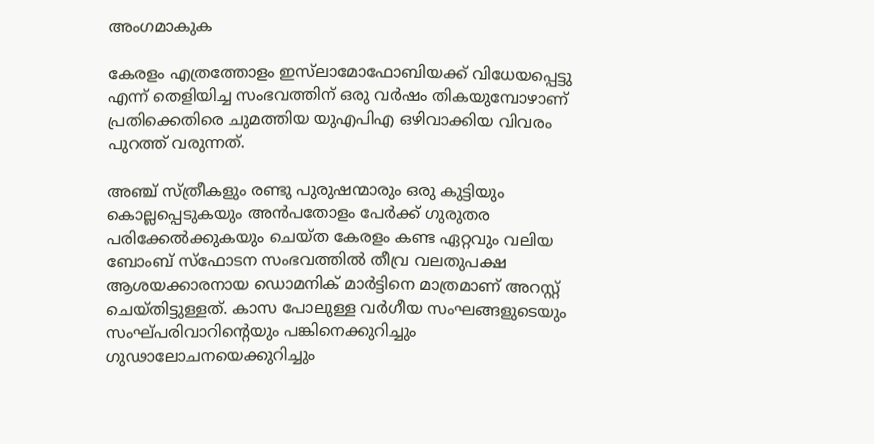അംഗമാകുക

കേരളം എത്രത്തോളം ഇസ്‌ലാമോഫോബിയക്ക് വിധേയപ്പെട്ടു എന്ന് തെളിയിച്ച സംഭവത്തിന് ഒരു വർഷം തികയുമ്പോഴാണ്  പ്രതിക്കെതിരെ ചുമത്തിയ യുഎപിഎ ഒഴിവാക്കിയ വിവരം പുറത്ത് വരുന്നത്.

അഞ്ച് സ്ത്രീകളും രണ്ടു പുരുഷന്മാരും ഒരു കുട്ടിയും കൊല്ലപ്പെടുകയും അൻപതോളം പേർക്ക് ഗുരുതര പരിക്കേൽക്കുകയും ചെയ്ത കേരളം കണ്ട ഏറ്റവും വലിയ ബോംബ് സ്ഫോടന സംഭവത്തിൽ തീവ്ര വലതുപക്ഷ ആശയക്കാരനായ ഡൊമനിക് മാർട്ടിനെ മാത്രമാണ് അറസ്റ്റ് ചെയ്തിട്ടുള്ളത്. കാസ പോലുള്ള വർഗീയ സംഘങ്ങളുടെയും സംഘ്പരിവാറിന്റെയും പങ്കിനെക്കുറിച്ചും ഗുഢാലോചനയെക്കുറിച്ചും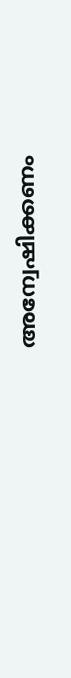അന്വേഷിക്കണം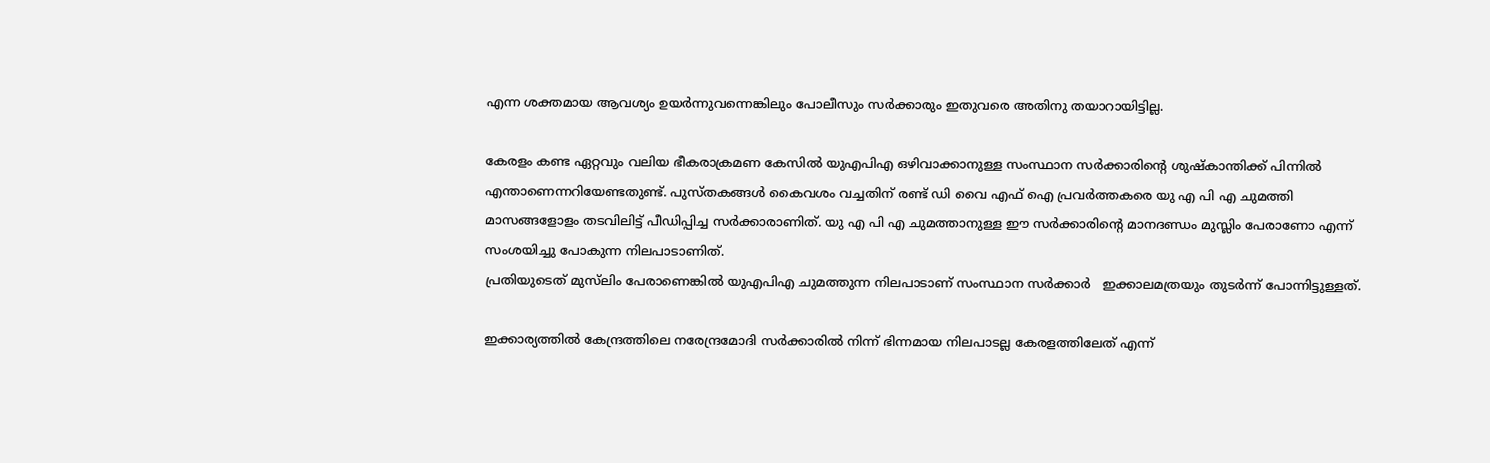എന്ന ശക്തമായ ആവശ്യം ഉയർന്നുവന്നെങ്കിലും പോലീസും സർക്കാരും ഇതുവരെ അതിനു തയാറായിട്ടില്ല.

കേരളം കണ്ട ഏറ്റവും വലിയ ഭീകരാക്രമണ കേസിൽ യുഎപിഎ ഒഴിവാക്കാനുള്ള സംസ്ഥാന സർക്കാരിന്റെ ശുഷ്‌കാന്തിക്ക് പിന്നിൽ എന്താണെന്നറിയേണ്ടതുണ്ട്. പുസ്തകങ്ങൾ കൈവശം വച്ചതിന് രണ്ട് ഡി വൈ എഫ് ഐ പ്രവർത്തകരെ യു എ പി എ ചുമത്തി മാസങ്ങളോളം തടവിലിട്ട് പീഡിപ്പിച്ച സർക്കാരാണിത്. യു എ പി എ ചുമത്താനുള്ള ഈ സർക്കാരിന്റെ മാനദണ്ഡം മുസ്ലിം പേരാണോ എന്ന് സംശയിച്ചു പോകുന്ന നിലപാടാണിത്.
പ്രതിയുടെത് മുസ്‌ലിം പേരാണെങ്കിൽ യുഎപിഎ ചുമത്തുന്ന നിലപാടാണ് സംസ്ഥാന സർക്കാർ   ഇക്കാലമത്രയും തുടർന്ന് പോന്നിട്ടുള്ളത്.

ഇക്കാര്യത്തിൽ കേന്ദ്രത്തിലെ നരേന്ദ്രമോദി സർക്കാരിൽ നിന്ന് ഭിന്നമായ നിലപാടല്ല കേരളത്തിലേത് എന്ന്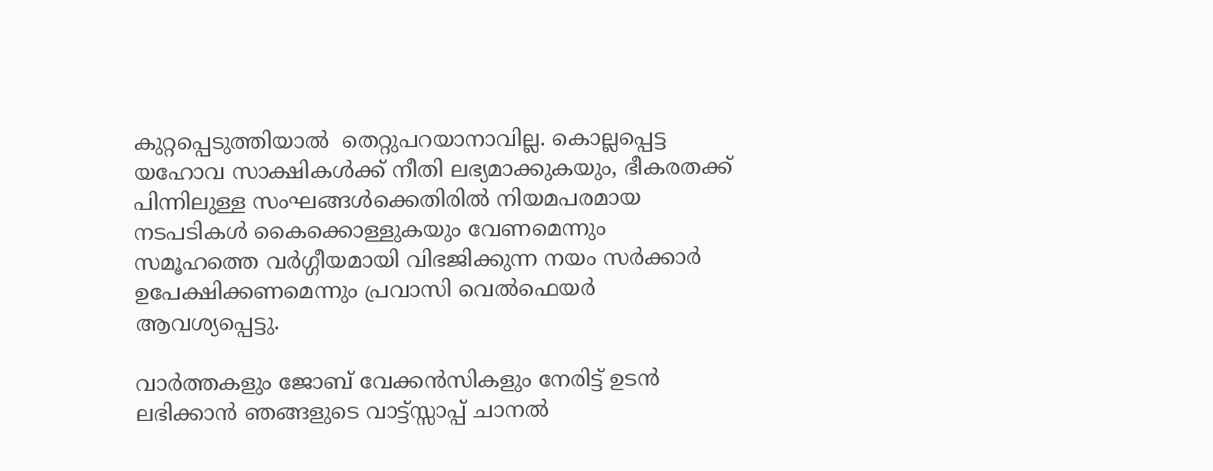കുറ്റപ്പെടുത്തിയാൽ  തെറ്റുപറയാനാവില്ല. കൊല്ലപ്പെട്ട യഹോവ സാക്ഷികൾക്ക് നീതി ലഭ്യമാക്കുകയും, ഭീകരതക്ക് പിന്നിലുള്ള സംഘങ്ങൾക്കെതിരിൽ നിയമപരമായ നടപടികൾ കൈക്കൊള്ളുകയും വേണമെന്നും സമൂഹത്തെ വർഗ്ഗീയമായി വിഭജിക്കുന്ന നയം സർക്കാർ ഉപേക്ഷിക്കണമെന്നും പ്രവാസി വെൽഫെയർ ആവശ്യപ്പെട്ടു.

വാർത്തകളും ജോബ് വേക്കൻസികളും നേരിട്ട് ഉടൻ ലഭിക്കാൻ ഞങ്ങളുടെ വാട്ട്സ്സാപ്പ് ചാനൽ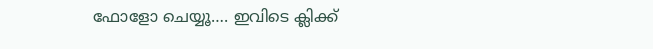ഫോളോ ചെയ്യൂ…. ഇവിടെ ക്ലിക്ക്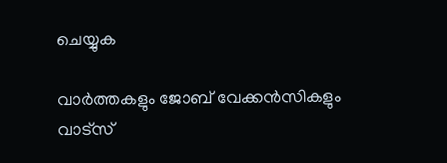ചെയ്യുക

വാർത്തകളും ജോബ് വേക്കൻസികളും വാട്സ്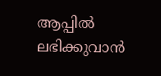ആപ്പിൽ ലഭിക്കുവാൻ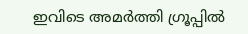ഇവിടെ അമർത്തി ഗ്രൂപ്പിൽ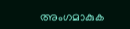അംഗമാകുക